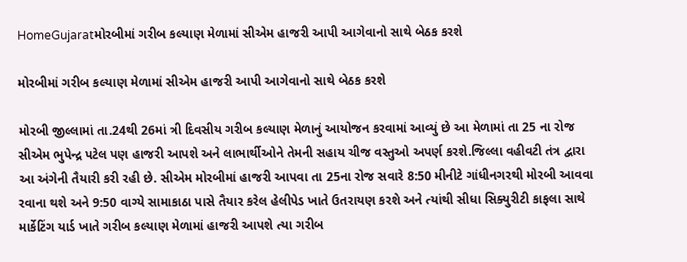HomeGujaratમોરબીમાં ગરીબ કલ્યાણ મેળામાં સીએમ હાજરી આપી આગેવાનો સાથે બેઠક કરશે

મોરબીમાં ગરીબ કલ્યાણ મેળામાં સીએમ હાજરી આપી આગેવાનો સાથે બેઠક કરશે

મોરબી જીલ્લામાં તા.24થી 26માં ત્રી દિવસીય ગરીબ કલ્યાણ મેળાનું આયોજન કરવામાં આવ્યું છે આ મેળામાં તા 25 ના રોજ સીએમ ભુપેન્દ્ર પટેલ પણ હાજરી આપશે અને લાભાર્થીઓને તેમની સહાય ચીજ વસ્તુઓ અપર્ણ કરશે.જિલ્લા વહીવટી તંત્ર દ્વારા આ અંગેની તૈયારી કરી રહી છે. સીએમ મોરબીમાં હાજરી આપવા તા 25ના રોજ સવારે 8:50 મીનીટે ગાંધીનગરથી મોરબી આવવા રવાના થશે અને 9:50 વાગ્યે સામાકાઠા પાસે તૈયાર કરેલ હેલીપેડ ખાતે ઉતરાયણ કરશે અને ત્યાંથી સીધા સિક્યુરીટી કાફલા સાથે માર્કેટિંગ યાર્ડ ખાતે ગરીબ કલ્યાણ મેળામાં હાજરી આપશે ત્યા ગરીબ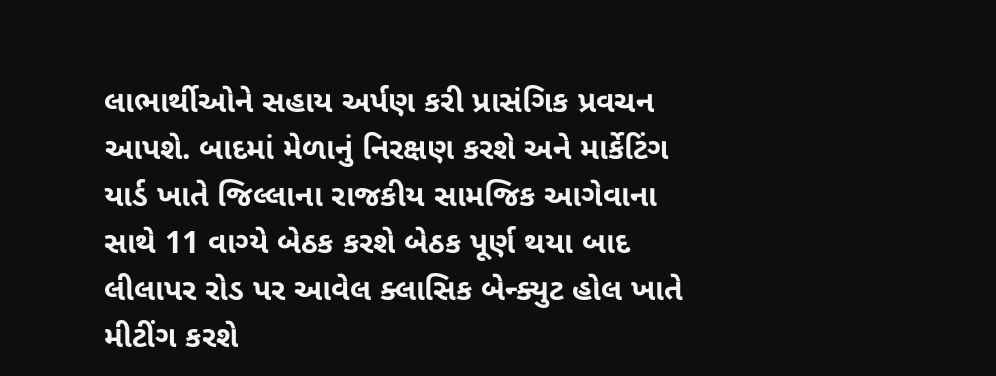લાભાર્થીઓને સહાય અર્પણ કરી પ્રાસંગિક પ્રવચન આપશે. બાદમાં મેળાનું નિરક્ષણ કરશે અને માર્કેટિંગ યાર્ડ ખાતે જિલ્લાના રાજકીય સામજિક આગેવાના સાથે 11 વાગ્યે બેઠક કરશે બેઠક પૂર્ણ થયા બાદ લીલાપર રોડ પર આવેલ ક્લાસિક બેન્ક્યુટ હોલ ખાતે મીટીંગ કરશે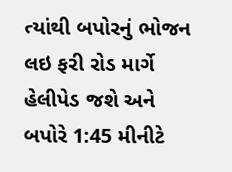ત્યાંથી બપોરનું ભોજન લઇ ફરી રોડ માર્ગે હેલીપેડ જશે અને બપોરે 1:45 મીનીટે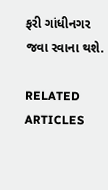ફરી ગાંધીનગર જવા રવાના થશે.

RELATED ARTICLES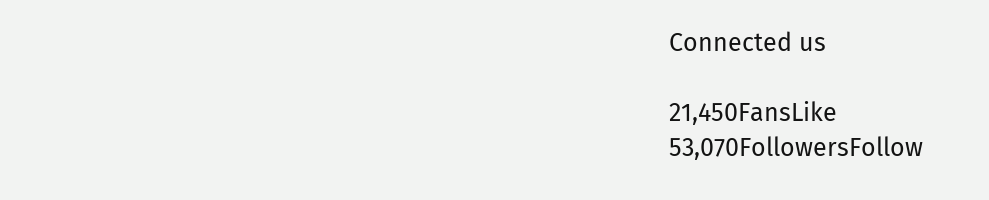Connected us

21,450FansLike
53,070FollowersFollow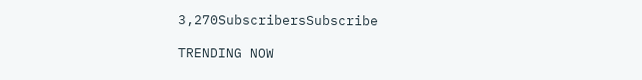3,270SubscribersSubscribe

TRENDING NOW